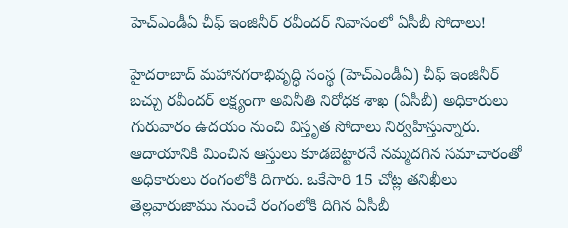హెచ్‌ఎండీఏ చీఫ్‌ ఇంజినీర్‌ రవీందర్‌ నివాసంలో ఏసీబీ సోదాలు!

హైదరాబాద్‌ మహానగరాభివృద్ధి సంస్థ (హెచ్‌ఎండీఏ) చీఫ్‌ ఇంజినీర్‌ బచ్చు రవీందర్‌ లక్ష్యంగా అవినీతి నిరోధక శాఖ (ఏసీబీ) అధికారులు గురువారం ఉదయం నుంచి విస్తృత సోదాలు నిర్వహిస్తున్నారు. ఆదాయానికి మించిన ఆస్తులు కూడబెట్టారనే నమ్మదగిన సమాచారంతో అధికారులు రంగంలోకి దిగారు. ఒకేసారి 15 చోట్ల తనిఖీలు తెల్లవారుజాము నుంచే రంగంలోకి దిగిన ఏసీబీ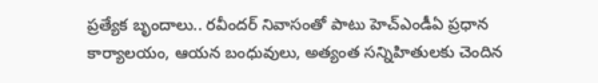ప్రత్యేక బృందాలు.. రవీందర్‌ నివాసంతో పాటు హెచ్‌ఎండీఏ ప్రధాన కార్యాలయం, ఆయన బంధువులు, అత్యంత సన్నిహితులకు చెందిన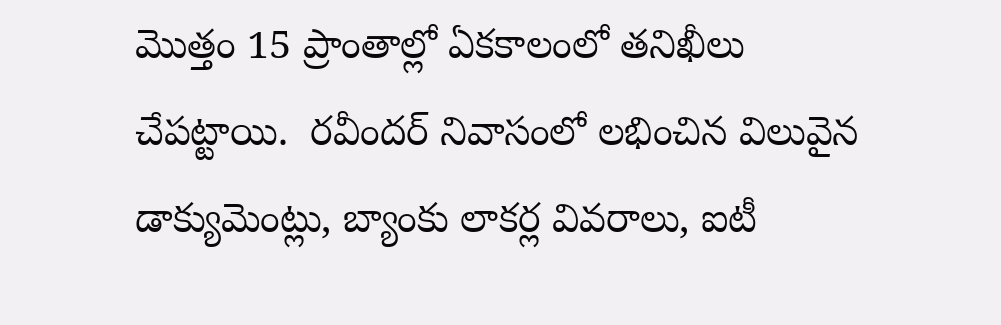మొత్తం 15 ప్రాంతాల్లో ఏకకాలంలో తనిఖీలు చేపట్టాయి.  రవీందర్‌ నివాసంలో లభించిన విలువైన డాక్యుమెంట్లు, బ్యాంకు లాకర్ల వివరాలు, ఐటీ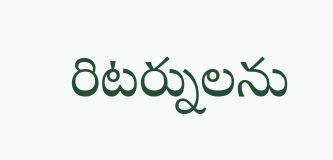రిటర్నులను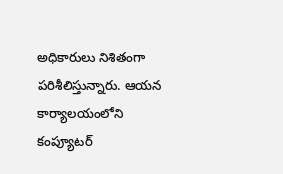అధికారులు నిశితంగా పరిశీలిస్తున్నారు. ఆయన కార్యాలయంలోని కంప్యూటర్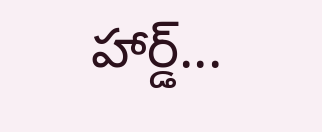హార్డ్...